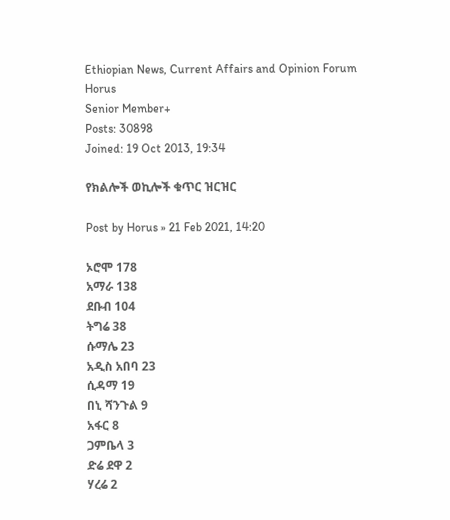Ethiopian News, Current Affairs and Opinion Forum
Horus
Senior Member+
Posts: 30898
Joined: 19 Oct 2013, 19:34

የክልሎች ወኪሎች ቁጥር ዝርዝር

Post by Horus » 21 Feb 2021, 14:20

ኦሮሞ 178
አማራ 138
ደቡብ 104
ትግሬ 38
ሱማሌ 23
አዲስ አበባ 23
ሲዳማ 19
በኒ ሻንጉል 9
አፋር 8
ጋምቤላ 3
ድሬ ደዋ 2
ሃረሬ 2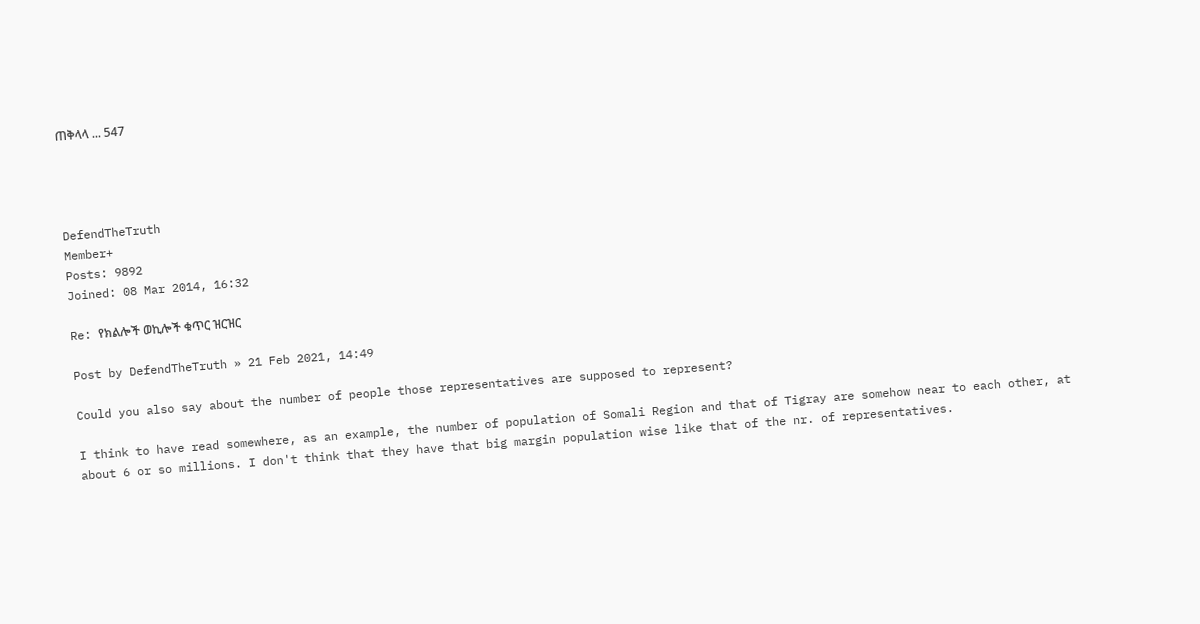ጠቅላላ ... 547




DefendTheTruth
Member+
Posts: 9892
Joined: 08 Mar 2014, 16:32

Re: የክልሎች ወኪሎች ቁጥር ዝርዝር

Post by DefendTheTruth » 21 Feb 2021, 14:49

Could you also say about the number of people those representatives are supposed to represent?

I think to have read somewhere, as an example, the number of population of Somali Region and that of Tigray are somehow near to each other, at about 6 or so millions. I don't think that they have that big margin population wise like that of the nr. of representatives.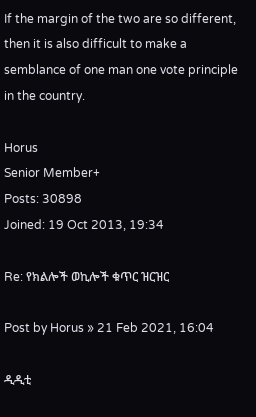If the margin of the two are so different, then it is also difficult to make a semblance of one man one vote principle in the country.

Horus
Senior Member+
Posts: 30898
Joined: 19 Oct 2013, 19:34

Re: የክልሎች ወኪሎች ቁጥር ዝርዝር

Post by Horus » 21 Feb 2021, 16:04

ዲዲቲ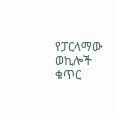የፓርላማው ወኪሎች ቁጥር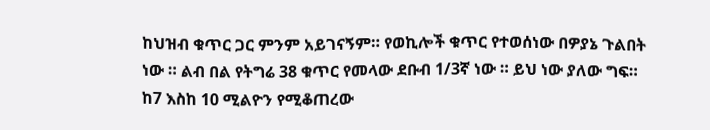ከህዝብ ቁጥር ጋር ምንም አይገናኝም። የወኪሎች ቁጥር የተወሰነው በዎያኔ ጉልበት ነው ። ልብ በል የትግሬ 38 ቁጥር የመላው ደቡብ 1/3ኛ ነው ። ይህ ነው ያለው ግፍ። ከ7 እስከ 10 ሚልዮን የሚቆጠረው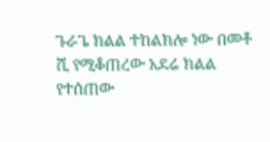ጉራጌ ክልል ተከልክሎ ነው በመቶ ሺ የሚቆጠረው አደሬ ክልል የተሰጠው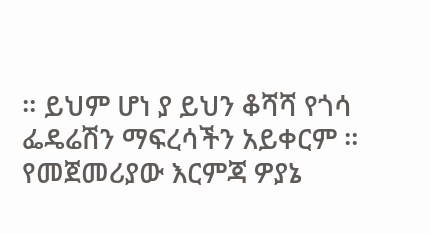። ይህም ሆነ ያ ይህን ቆሻሻ የጎሳ ፌዴሬሽን ማፍረሳችን አይቀርም ። የመጀመሪያው እርምጃ ዎያኔ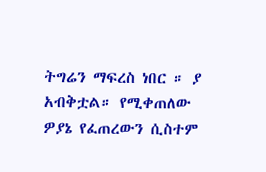ትግሬን ማፍረስ ነበር ። ያ አብቅቷል። የሚቀጠለው ዎያኔ የፈጠረውን ሲስተም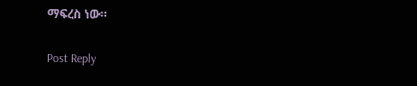ማፍረስ ነው።

Post Reply